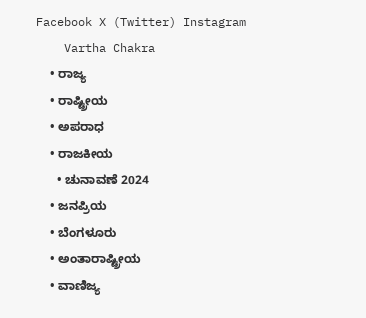Facebook X (Twitter) Instagram
    Vartha Chakra
    • ರಾಜ್ಯ
    • ರಾಷ್ಟ್ರೀಯ
    • ಅಪರಾಧ
    • ರಾಜಕೀಯ
      • ಚುನಾವಣೆ 2024
    • ಜನಪ್ರಿಯ
    • ಬೆಂಗಳೂರು
    • ಅಂತಾರಾಷ್ಟ್ರೀಯ
    • ವಾಣಿಜ್ಯ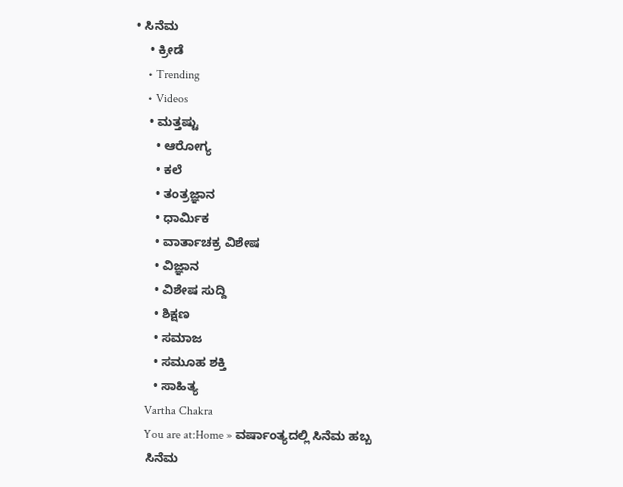• ಸಿನೆಮ
    • ಕ್ರೀಡೆ
    • Trending
    • Videos
    • ಮತ್ತಷ್ಟು
      • ಆರೋಗ್ಯ
      • ಕಲೆ
      • ತಂತ್ರಜ್ಞಾನ
      • ಧಾರ್ಮಿಕ
      • ವಾರ್ತಾಚಕ್ರ ವಿಶೇಷ
      • ವಿಜ್ಞಾನ
      • ವಿಶೇಷ ಸುದ್ದಿ
      • ಶಿಕ್ಷಣ
      • ಸಮಾಜ
      • ಸಮೂಹ ಶಕ್ತಿ
      • ಸಾಹಿತ್ಯ
    Vartha Chakra
    You are at:Home » ವರ್ಷಾಂತ್ಯದಲ್ಲಿ ಸಿನೆಮ ಹಬ್ಬ
    ಸಿನೆಮ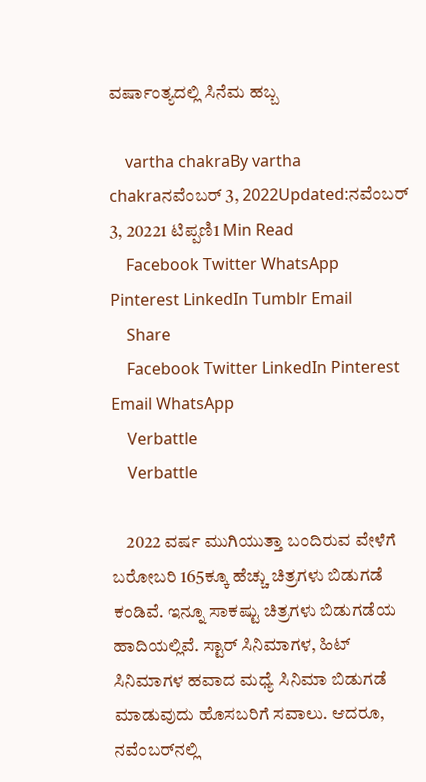ವರ್ಷಾಂತ್ಯದಲ್ಲಿ ಸಿನೆಮ ಹಬ್ಬ

    vartha chakraBy vartha chakraನವೆಂಬರ್ 3, 2022Updated:ನವೆಂಬರ್ 3, 20221 ಟಿಪ್ಪಣಿ1 Min Read
    Facebook Twitter WhatsApp Pinterest LinkedIn Tumblr Email
    Share
    Facebook Twitter LinkedIn Pinterest Email WhatsApp
    Verbattle
    Verbattle

    2022 ವರ್ಷ ಮುಗಿಯುತ್ತಾ ಬಂದಿರುವ ವೇಳೆಗೆ ಬರೋಬರಿ 165ಕ್ಕೂ ಹೆಚ್ಚು ಚಿತ್ರಗಳು ಬಿಡುಗಡೆ ಕಂಡಿವೆ. ಇನ್ನೂ ಸಾಕಷ್ಟು ಚಿತ್ರಗಳು ಬಿಡುಗಡೆಯ ಹಾದಿಯಲ್ಲಿವೆ. ಸ್ಟಾರ್‌ ಸಿನಿಮಾಗಳ, ಹಿಟ್‌ ಸಿನಿಮಾಗಳ ಹವಾದ ಮಧ್ಯೆ ಸಿನಿಮಾ ಬಿಡುಗಡೆ ಮಾಡುವುದು ಹೊಸಬರಿಗೆ ಸವಾಲು. ಆದರೂ, ನವೆಂಬರ್‌ನಲ್ಲಿ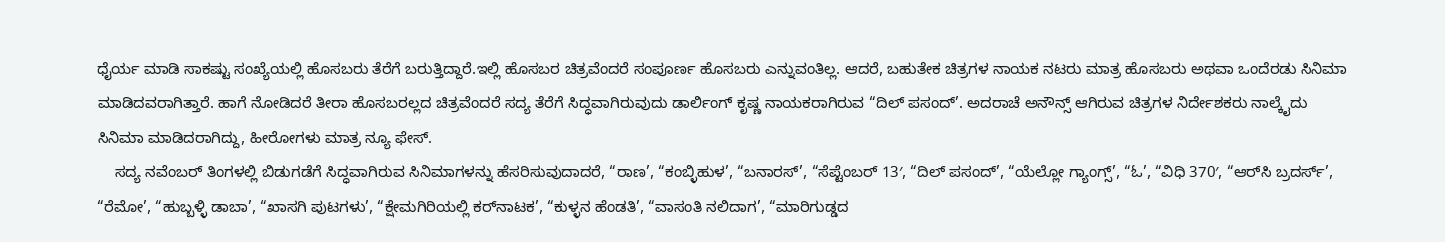ಧೈರ್ಯ ಮಾಡಿ ಸಾಕಷ್ಟು ಸಂಖ್ಯೆಯಲ್ಲಿ ಹೊಸಬರು ತೆರೆಗೆ ಬರುತ್ತಿದ್ದಾರೆ.ಇಲ್ಲಿ ಹೊಸಬರ ಚಿತ್ರವೆಂದರೆ ಸಂಪೂರ್ಣ ಹೊಸಬರು ಎನ್ನುವಂತಿಲ್ಲ. ಆದರೆ, ಬಹುತೇಕ ಚಿತ್ರಗಳ ನಾಯಕ ನಟರು ಮಾತ್ರ ಹೊಸಬರು ಅಥವಾ ಒಂದೆರಡು ಸಿನಿಮಾ ಮಾಡಿದವರಾಗಿತ್ತಾರೆ. ಹಾಗೆ ನೋಡಿದರೆ ತೀರಾ ಹೊಸಬರಲ್ಲದ ಚಿತ್ರವೆಂದರೆ ಸದ್ಯ ತೆರೆಗೆ ಸಿದ್ಧವಾಗಿರುವುದು ಡಾರ್ಲಿಂಗ್‌ ಕೃಷ್ಣ ನಾಯಕರಾಗಿರುವ “ದಿಲ್‌ ಪಸಂದ್‌’. ಅದರಾಚೆ ಅನೌನ್ಸ್‌ ಆಗಿರುವ ಚಿತ್ರಗಳ ನಿರ್ದೇಶಕರು ನಾಲ್ಕೈದು ಸಿನಿಮಾ ಮಾಡಿದರಾಗಿದ್ದು, ಹೀರೋಗಳು ಮಾತ್ರ ನ್ಯೂ ಫೇಸ್‌.
    ಸದ್ಯ ನವೆಂಬರ್‌ ತಿಂಗಳಲ್ಲಿ ಬಿಡುಗಡೆಗೆ ಸಿದ್ಧವಾಗಿರುವ ಸಿನಿಮಾಗಳನ್ನು ಹೆಸರಿಸುವುದಾದರೆ, “ರಾಣ’, “ಕಂಬ್ಳಿಹುಳ’, “ಬನಾರಸ್‌’, “ಸೆಪ್ಟೆಂಬರ್‌ 13′, “ದಿಲ್‌ ಪಸಂದ್‌’, “ಯೆಲ್ಲೋ ಗ್ಯಾಂಗ್ಸ್‌’, “ಓ’, “ವಿಧಿ 370′, “ಆರ್‌ಸಿ ಬ್ರದರ್ಸ್‌’, “ರೆಮೋ’, “ಹುಬ್ಬಳ್ಳಿ ಡಾಬಾ’, “ಖಾಸಗಿ ಪುಟಗಳು’, “ಕ್ಷೇಮಗಿರಿಯಲ್ಲಿ ಕರ್‌ನಾಟಕ’, “ಕುಳ್ಳನ ಹೆಂಡತಿ’, “ವಾಸಂತಿ ನಲಿದಾಗ’, “ಮಾರಿಗುಡ್ಡದ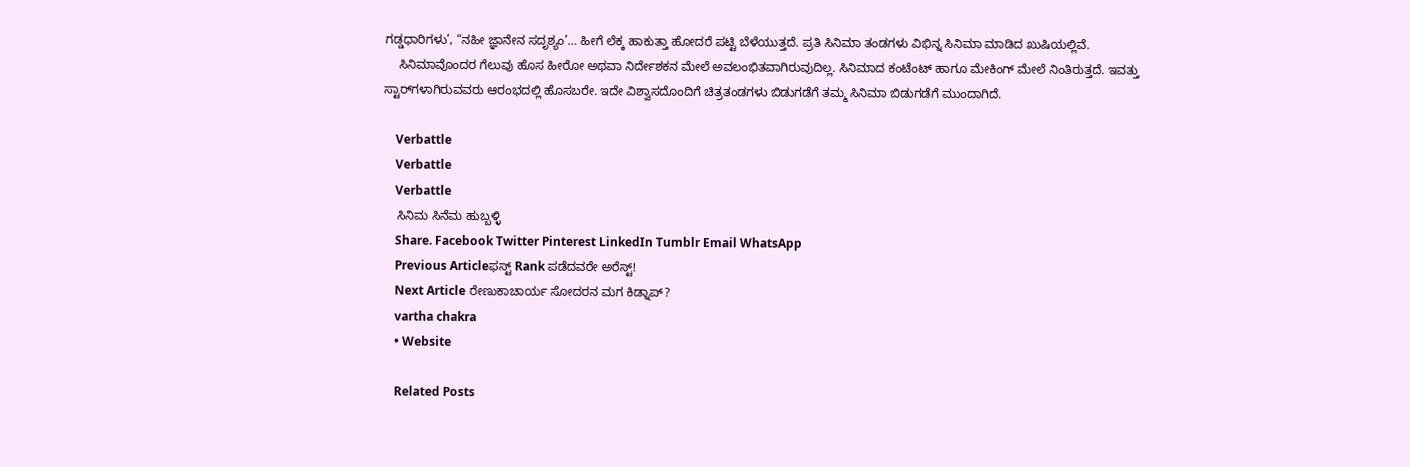ಗಡ್ಡಧಾರಿಗಳು’, “ನಹೀ ಜ್ಞಾನೇನ ಸದೃಶ್ಯಂ’… ಹೀಗೆ ಲೆಕ್ಕ ಹಾಕುತ್ತಾ ಹೋದರೆ ಪಟ್ಟಿ ಬೆಳೆಯುತ್ತದೆ. ಪ್ರತಿ ಸಿನಿಮಾ ತಂಡಗಳು ವಿಭಿನ್ನ ಸಿನಿಮಾ ಮಾಡಿದ ಖುಷಿಯಲ್ಲಿವೆ.
    ಸಿನಿಮಾವೊಂದರ ಗೆಲುವು ಹೊಸ ಹೀರೋ ಅಥವಾ ನಿರ್ದೇಶಕನ ಮೇಲೆ ಅವಲಂಭಿತವಾಗಿರುವುದಿಲ್ಲ. ಸಿನಿಮಾದ ಕಂಟೆಂಟ್‌ ಹಾಗೂ ಮೇಕಿಂಗ್‌ ಮೇಲೆ ನಿಂತಿರುತ್ತದೆ. ಇವತ್ತು ಸ್ಟಾರ್‌ಗಳಾಗಿರುವವರು ಆರಂಭದಲ್ಲಿ ಹೊಸಬರೇ. ಇದೇ ವಿಶ್ವಾಸದೊಂದಿಗೆ ಚಿತ್ರತಂಡಗಳು ಬಿಡುಗಡೆಗೆ ತಮ್ಮ ಸಿನಿಮಾ ಬಿಡುಗಡೆಗೆ ಮುಂದಾಗಿದೆ.

    Verbattle
    Verbattle
    Verbattle
    ಸಿನಿಮ ಸಿನೆಮ ಹುಬ್ಬಳ್ಳಿ
    Share. Facebook Twitter Pinterest LinkedIn Tumblr Email WhatsApp
    Previous Articleಫಸ್ಟ್ Rank ಪಡೆದವರೇ ಅರೆಸ್ಟ್!
    Next Article ರೇಣುಕಾಚಾರ್ಯ ಸೋದರನ ಮಗ ಕಿಡ್ನಾಪ್?
    vartha chakra
    • Website

    Related Posts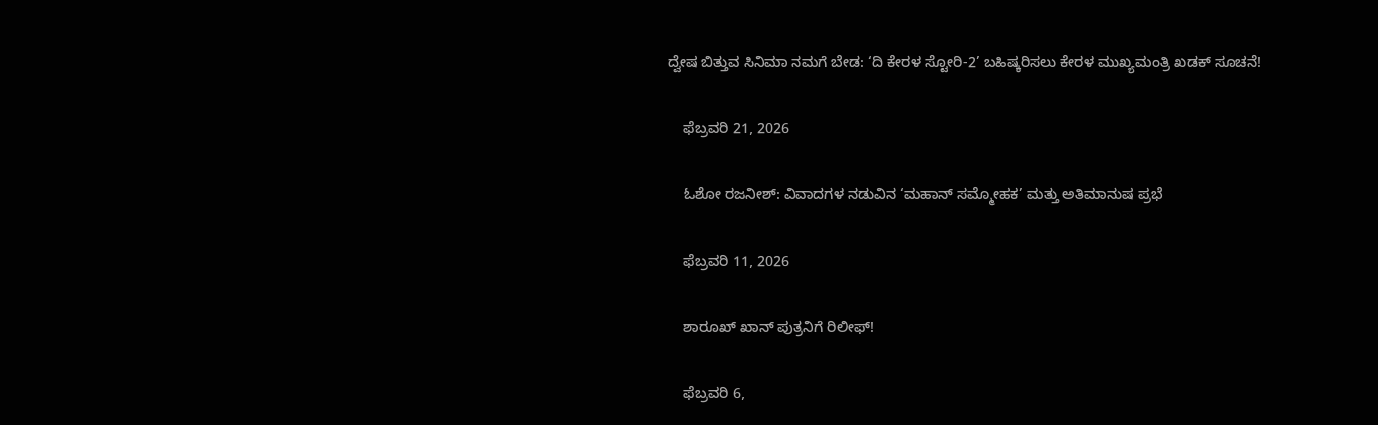ದ್ವೇಷ ಬಿತ್ತುವ ಸಿನಿಮಾ ನಮಗೆ ಬೇಡ: ‘ದಿ ಕೇರಳ ಸ್ಟೋರಿ-2’ ಬಹಿಷ್ಕರಿಸಲು ಕೇರಳ ಮುಖ್ಯಮಂತ್ರಿ ಖಡಕ್ ಸೂಚನೆ!

    ಫೆಬ್ರವರಿ 21, 2026

    ಓಶೋ ರಜನೀಶ್: ವಿವಾದಗಳ ನಡುವಿನ ‘ಮಹಾನ್ ಸಮ್ಮೋಹಕ’ ಮತ್ತು ಅತಿಮಾನುಷ ಪ್ರಭೆ

    ಫೆಬ್ರವರಿ 11, 2026

    ಶಾರೂಖ್ ಖಾನ್ ಪುತ್ರನಿಗೆ ರಿಲೀಫ್!

    ಫೆಬ್ರವರಿ 6,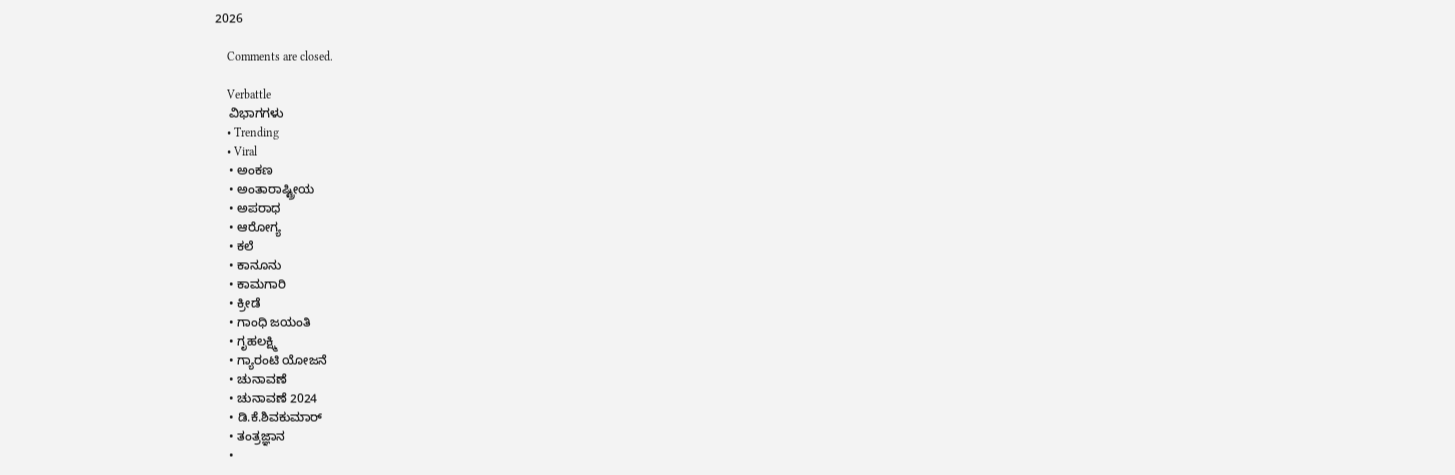2026

    Comments are closed.

    Verbattle
    ವಿಭಾಗಗಳು
    • Trending
    • Viral
    • ಅಂಕಣ
    • ಅಂತಾರಾಷ್ಟ್ರೀಯ
    • ಅಪರಾಧ
    • ಆರೋಗ್ಯ
    • ಕಲೆ
    • ಕಾನೂನು
    • ಕಾಮಗಾರಿ
    • ಕ್ರೀಡೆ
    • ಗಾಂಧಿ ಜಯಂತಿ
    • ಗೃಹಲಕ್ಷ್ಮಿ
    • ಗ್ಯಾರಂಟಿ ಯೋಜನೆ
    • ಚುನಾವಣೆ
    • ಚುನಾವಣೆ 2024
    • ಡಿ.ಕೆ.ಶಿವಕುಮಾರ್
    • ತಂತ್ರಜ್ಞಾನ
    •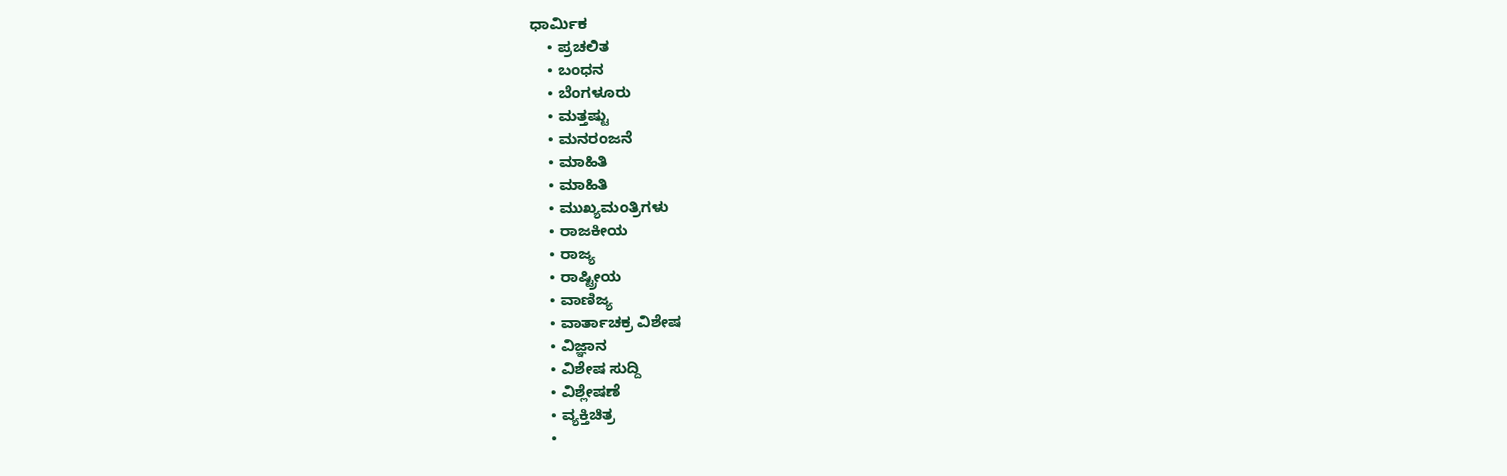ಧಾರ್ಮಿಕ
    • ಪ್ರಚಲಿತ
    • ಬಂಧನ
    • ಬೆಂಗಳೂರು
    • ಮತ್ತಷ್ಟು
    • ಮನರಂಜನೆ
    • ಮಾಹಿತಿ
    • ಮಾಹಿತಿ
    • ಮುಖ್ಯಮಂತ್ರಿಗಳು
    • ರಾಜಕೀಯ
    • ರಾಜ್ಯ
    • ರಾಷ್ಟ್ರೀಯ
    • ವಾಣಿಜ್ಯ
    • ವಾರ್ತಾಚಕ್ರ ವಿಶೇಷ
    • ವಿಜ್ಞಾನ
    • ವಿಶೇಷ ಸುದ್ದಿ
    • ವಿಶ್ಲೇಷಣೆ
    • ವ್ಯಕ್ತಿಚಿತ್ರ
    •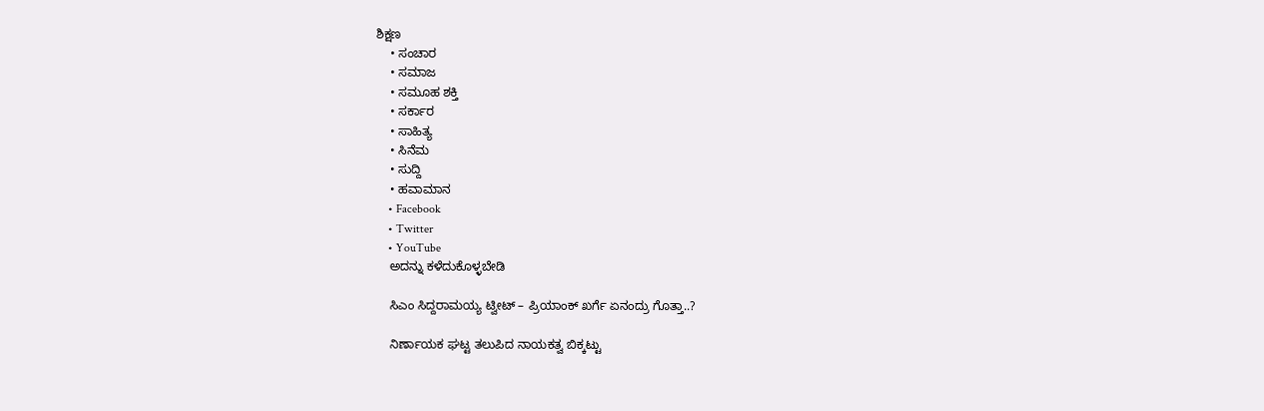ಶಿಕ್ಷಣ
    • ಸಂಚಾರ
    • ಸಮಾಜ
    • ಸಮೂಹ ಶಕ್ತಿ
    • ಸರ್ಕಾರ
    • ಸಾಹಿತ್ಯ
    • ಸಿನೆಮ
    • ಸುದ್ದಿ
    • ಹವಾಮಾನ
    • Facebook
    • Twitter
    • YouTube
    ಅದನ್ನು ಕಳೆದುಕೊಳ್ಳಬೇಡಿ

    ಸಿಎಂ ಸಿದ್ದರಾಮಯ್ಯ ಟ್ವೀಟ್ – ಪ್ರಿಯಾಂಕ್ ಖರ್ಗೆ ಏನಂದ್ರು ಗೊತ್ತಾ..?

    ನಿರ್ಣಾಯಕ ಘಟ್ಟ ತಲುಪಿದ ನಾಯಕತ್ವ ಬಿಕ್ಕಟ್ಟು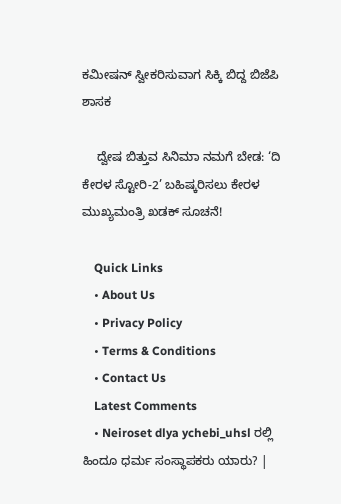ಕಮೀಷನ್ ಸ್ವೀಕರಿಸುವಾಗ ಸಿಕ್ಕಿ ಬಿದ್ದ ಬಿಜೆಪಿ ಶಾಸಕ

    ದ್ವೇಷ ಬಿತ್ತುವ ಸಿನಿಮಾ ನಮಗೆ ಬೇಡ: ‘ದಿ ಕೇರಳ ಸ್ಟೋರಿ-2’ ಬಹಿಷ್ಕರಿಸಲು ಕೇರಳ ಮುಖ್ಯಮಂತ್ರಿ ಖಡಕ್ ಸೂಚನೆ!

    Quick Links
    • About Us
    • Privacy Policy
    • Terms & Conditions
    • Contact Us
    Latest Comments
    • Neiroset dlya ychebi_uhsl ರಲ್ಲಿ ಹಿಂದೂ ಧರ್ಮ ಸಂಸ್ಥಾಪಕರು ಯಾರು? |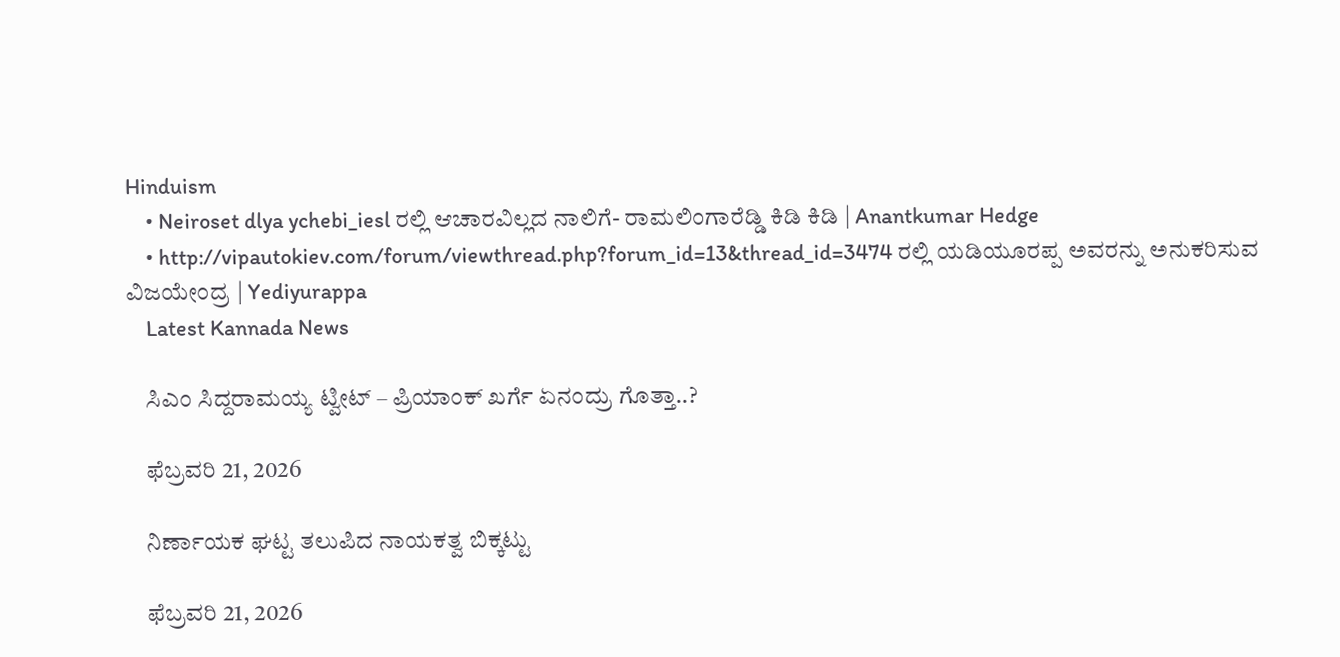Hinduism
    • Neiroset dlya ychebi_iesl ರಲ್ಲಿ ಆಚಾರವಿಲ್ಲದ ನಾಲಿಗೆ- ರಾಮಲಿಂಗಾರೆಡ್ಡಿ ಕಿಡಿ ಕಿಡಿ | Anantkumar Hedge
    • http://vipautokiev.com/forum/viewthread.php?forum_id=13&thread_id=3474 ರಲ್ಲಿ ಯಡಿಯೂರಪ್ಪ ಅವರನ್ನು ಅನುಕರಿಸುವ ವಿಜಯೇಂದ್ರ | Yediyurappa
    Latest Kannada News

    ಸಿಎಂ ಸಿದ್ದರಾಮಯ್ಯ ಟ್ವೀಟ್ – ಪ್ರಿಯಾಂಕ್ ಖರ್ಗೆ ಏನಂದ್ರು ಗೊತ್ತಾ..?

    ಫೆಬ್ರವರಿ 21, 2026

    ನಿರ್ಣಾಯಕ ಘಟ್ಟ ತಲುಪಿದ ನಾಯಕತ್ವ ಬಿಕ್ಕಟ್ಟು

    ಫೆಬ್ರವರಿ 21, 2026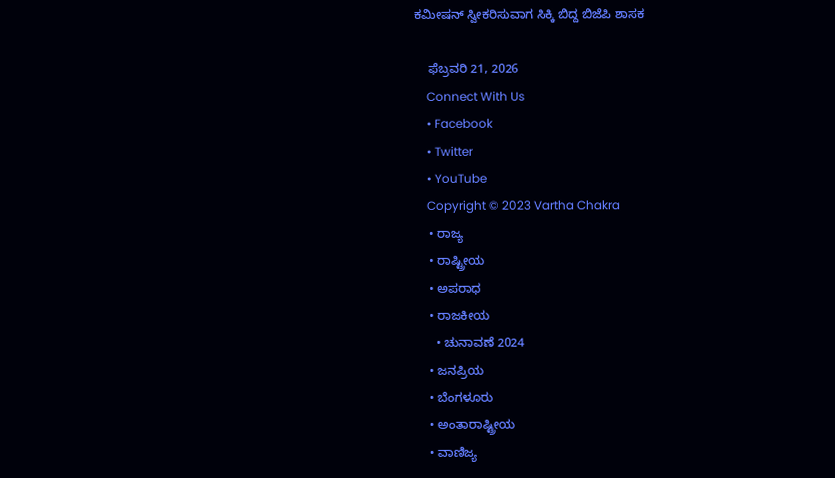ಕಮೀಷನ್ ಸ್ವೀಕರಿಸುವಾಗ ಸಿಕ್ಕಿ ಬಿದ್ದ ಬಿಜೆಪಿ ಶಾಸಕ

    ಫೆಬ್ರವರಿ 21, 2026
    Connect With Us
    • Facebook
    • Twitter
    • YouTube
    Copyright © 2023 Vartha Chakra
    • ರಾಜ್ಯ
    • ರಾಷ್ಟ್ರೀಯ
    • ಅಪರಾಧ
    • ರಾಜಕೀಯ
      • ಚುನಾವಣೆ 2024
    • ಜನಪ್ರಿಯ
    • ಬೆಂಗಳೂರು
    • ಅಂತಾರಾಷ್ಟ್ರೀಯ
    • ವಾಣಿಜ್ಯ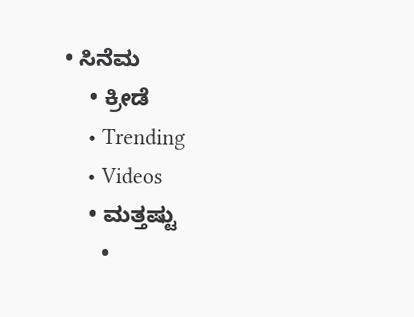• ಸಿನೆಮ
    • ಕ್ರೀಡೆ
    • Trending
    • Videos
    • ಮತ್ತಷ್ಟು
      •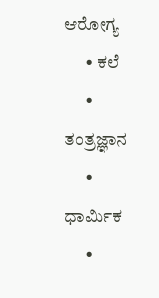ಆರೋಗ್ಯ
      • ಕಲೆ
      • ತಂತ್ರಜ್ಞಾನ
      • ಧಾರ್ಮಿಕ
      •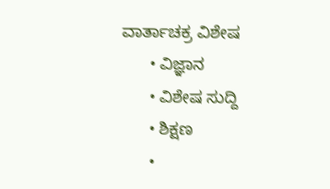ವಾರ್ತಾಚಕ್ರ ವಿಶೇಷ
      • ವಿಜ್ಞಾನ
      • ವಿಶೇಷ ಸುದ್ದಿ
      • ಶಿಕ್ಷಣ
      •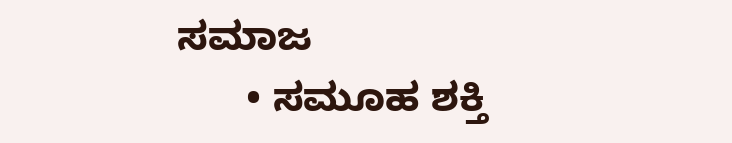ಸಮಾಜ
      • ಸಮೂಹ ಶಕ್ತಿ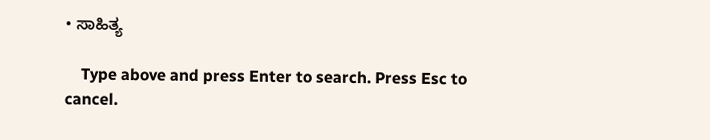• ಸಾಹಿತ್ಯ

    Type above and press Enter to search. Press Esc to cancel.